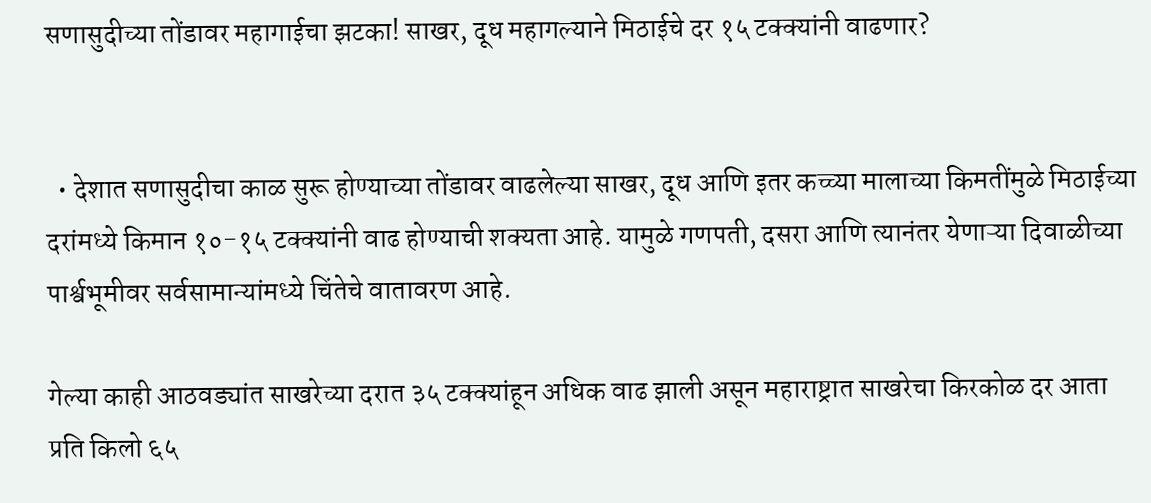सणासुदीच्या तोंडावर महागाईचा झटका! साखर, दूध महागल्याने मिठाईचे दर १५ टक्क्यांनी वाढणार?


  • देशात सणासुदीचा काळ सुरू होण्याच्या तोंडावर वाढलेल्या साखर, दूध आणि इतर कच्च्या मालाच्या किमतींमुळे मिठाईच्या दरांमध्ये किमान १०-१५ टक्क्यांनी वाढ होण्याची शक्यता आहे. यामुळे गणपती, दसरा आणि त्यानंतर येणाऱ्या दिवाळीच्या पार्श्वभूमीवर सर्वसामान्यांमध्ये चिंतेचे वातावरण आहे.

गेल्या काही आठवड्यांत साखरेच्या दरात ३५ टक्क्यांहून अधिक वाढ झाली असून महाराष्ट्रात साखरेचा किरकोळ दर आता प्रति किलो ६५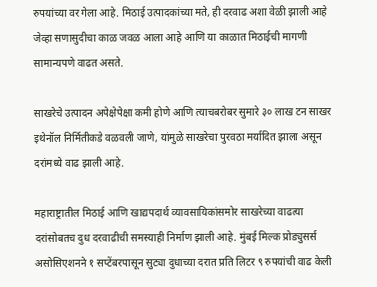रुपयांच्या वर गेला आहे. मिठाई उत्पादकांच्या मते, ही दरवाढ अशा वेळी झाली आहे जेव्हा सणासुदीचा काळ जवळ आला आहे आणि या काळात मिठाईची मागणी सामान्यपणे वाढत असते.

साखरेचे उत्पादन अपेक्षेपेक्षा कमी होणे आणि त्याचबरोबर सुमारे ३० लाख टन साखर इथेनॉल निर्मितीकडे वळवली जाणे, यांमुळे साखरेचा पुरवठा मर्यादित झाला असून दरांमध्ये वाढ झाली आहे.

महाराष्ट्रातील मिठाई आणि खाद्यपदार्थ व्यावसायिकांसमोर साखरेच्या वाढत्या दरांसोबतच दुध दरवाढीची समस्याही निर्माण झाली आहे. मुंबई मिल्क प्रोड्युसर्स असोसिएशनने १ सप्टेंबरपासून सुट्या दुधाच्या दरात प्रति लिटर ९ रुपयांची वाढ केली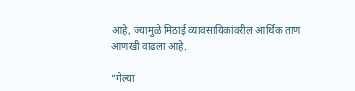आहे, ज्यामुळे मिठाई व्यावसायिकांवरील आर्थिक ताण आणखी वाढला आहे.

“गेल्या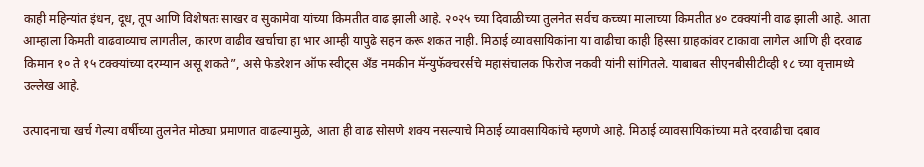काही महिन्यांत इंधन, दूध, तूप आणि विशेषतः साखर व सुकामेवा यांच्या किमतीत वाढ झाली आहे. २०२५ च्या दिवाळीच्या तुलनेत सर्वच कच्च्या मालाच्या किमतीत ४० टक्क्यांनी वाढ झाली आहे. आता आम्हाला किमती वाढवाव्याच लागतील, कारण वाढीव खर्चाचा हा भार आम्ही यापुढे सहन करू शकत नाही. मिठाई व्यावसायिकांना या वाढीचा काही हिस्सा ग्राहकांवर टाकावा लागेल आणि ही दरवाढ किमान १० ते १५ टक्क्यांच्या दरम्यान असू शकते”, असे फेडरेशन ऑफ स्वीट्स अँड नमकीन मॅन्युफॅक्चरर्सचे महासंचालक फिरोज नकवी यांनी सांगितले. याबाबत सीएनबीसीटीव्ही १८ च्या वृत्तामध्ये उल्लेख आहे.

उत्पादनाचा खर्च गेल्या वर्षीच्या तुलनेत मोठ्या प्रमाणात वाढल्यामुळे, आता ही वाढ सोसणे शक्य नसल्याचे मिठाई व्यावसायिकांचे म्हणणे आहे. मिठाई व्यावसायिकांच्या मते दरवाढीचा दबाव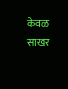केवळ साखर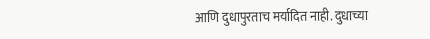आणि दुधापुरताच मर्यादित नाही. दुधाच्या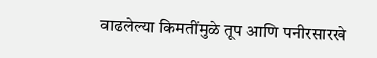वाढलेल्या किमतींमुळे तूप आणि पनीरसारखे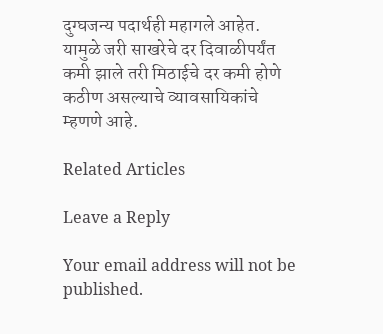दुग्घजन्य पदार्थही महागले आहेत. यामुळे जरी साखरेचे दर दिवाळीपर्यंत कमी झाले तरी मिठाईचे दर कमी होणे कठीण असल्याचे व्यावसायिकांचे म्हणणे आहे.

Related Articles

Leave a Reply

Your email address will not be published.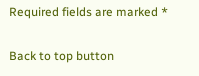Required fields are marked *

Back to top button